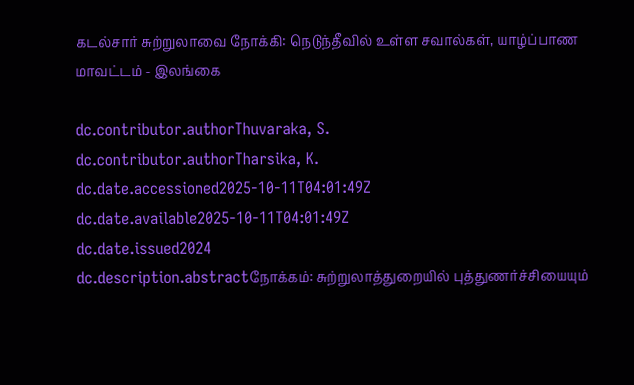கடல்சார் சுற்றுலாவை நோக்கி: நெடுந்தீவில் உள்ள சவால்கள், யாழ்ப்பாண மாவட்டம் - இலங்கை

dc.contributor.authorThuvaraka, S.
dc.contributor.authorTharsika, K.
dc.date.accessioned2025-10-11T04:01:49Z
dc.date.available2025-10-11T04:01:49Z
dc.date.issued2024
dc.description.abstractநோக்கம்: சுற்றுலாத்துறையில் புத்துணர்ச்சியையும்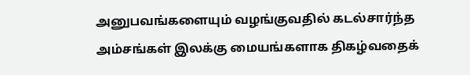அனுபவங்களையும் வழங்குவதில் கடல்சார்ந்த அம்சங்கள் இலக்கு மையங்களாக திகழ்வதைக்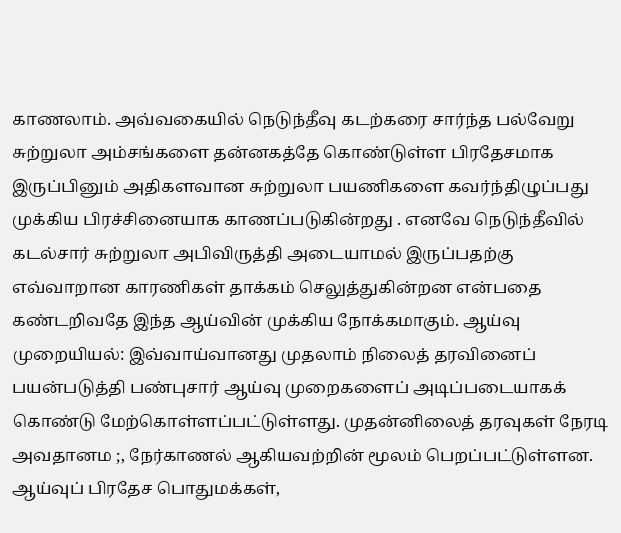காணலாம். அவ்வகையில் நெடுந்தீவு கடற்கரை சார்ந்த பல்வேறு சுற்றுலா அம்சங்களை தன்னகத்தே கொண்டுள்ள பிரதேசமாக இருப்பினும் அதிகளவான சுற்றுலா பயணிகளை கவர்ந்திழுப்பது முக்கிய பிரச்சினையாக காணப்படுகின்றது . எனவே நெடுந்தீவில் கடல்சார் சுற்றுலா அபிவிருத்தி அடையாமல் இருப்பதற்கு எவ்வாறான காரணிகள் தாக்கம் செலுத்துகின்றன என்பதை கண்டறிவதே இந்த ஆய்வின் முக்கிய நோக்கமாகும். ஆய்வு முறையியல்: இவ்வாய்வானது முதலாம் நிலைத் தரவினைப் பயன்படுத்தி பண்புசார் ஆய்வு முறைகளைப் அடிப்படையாகக் கொண்டு மேற்கொள்ளப்பட்டுள்ளது. முதன்னிலைத் தரவுகள் நேரடி அவதானம ;, நேர்காணல் ஆகியவற்றின் மூலம் பெறப்பட்டுள்ளன. ஆய்வுப் பிரதேச பொதுமக்கள்,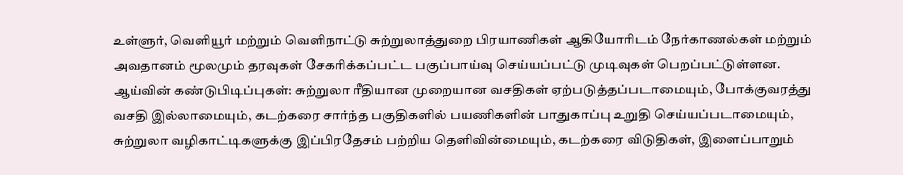உள்ளுர், வெளியூர் மற்றும் வெளிநாட்டு சுற்றுலாத்துறை பிரயாணிகள் ஆகியோரிடம் நேர்காணல்கள் மற்றும் அவதானம் மூலமும் தரவுகள் சேகரிக்கப்பட்ட பகுப்பாய்வு செய்யப்பட்டு முடிவுகள் பெறப்பட்டுள்ளன. ஆய்வின் கண்டுபிடிப்புகள்: சுற்றுலா ரீதியான முறையான வசதிகள் ஏற்படுத்தப்படாமையும், போக்குவரத்து வசதி இல்லாமையும், கடற்கரை சார்ந்த பகுதிகளில் பயணிகளின் பாதுகாப்பு உறுதி செய்யப்படாமையும், சுற்றுலா வழிகாட்டிகளுக்கு இப்பிரதேசம் பற்றிய தெளிவின்மையும், கடற்கரை விடுதிகள், இளைப்பாறும்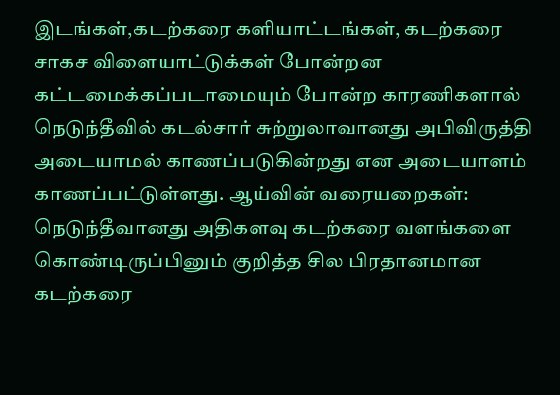இடங்கள்,கடற்கரை களியாட்டங்கள், கடற்கரை சாகச விளையாட்டுக்கள் போன்றன கட்டமைக்கப்படாமையும் போன்ற காரணிகளால் நெடுந்தீவில் கடல்சார் சுற்றுலாவானது அபிவிருத்தி அடையாமல் காணப்படுகின்றது என அடையாளம் காணப்பட்டுள்ளது. ஆய்வின் வரையறைகள்: நெடுந்தீவானது அதிகளவு கடற்கரை வளங்களை கொண்டிருப்பினும் குறித்த சில பிரதானமான கடற்கரை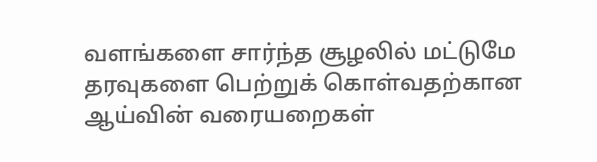வளங்களை சார்ந்த சூழலில் மட்டுமே தரவுகளை பெற்றுக் கொள்வதற்கான ஆய்வின் வரையறைகள்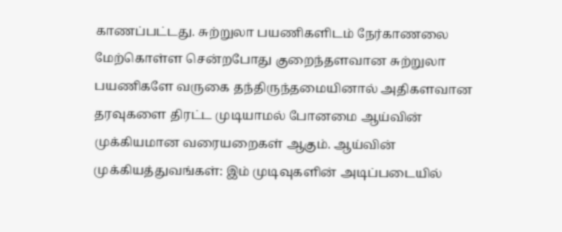காணப்பட்டது. சுற்றுலா பயணிகளிடம் நேர்காணலை மேற்கொள்ள சென்றபோது குறைந்தளவான சுற்றுலா பயணிகளே வருகை தந்திருந்தமையினால் அதிகளவான தரவுகளை திரட்ட முடியாமல் போனமை ஆய்வின் முக்கியமான வரையறைகள் ஆகும். ஆய்வின் முக்கியத்துவங்கள்: இம் முடிவுகளின் அடிப்படையில்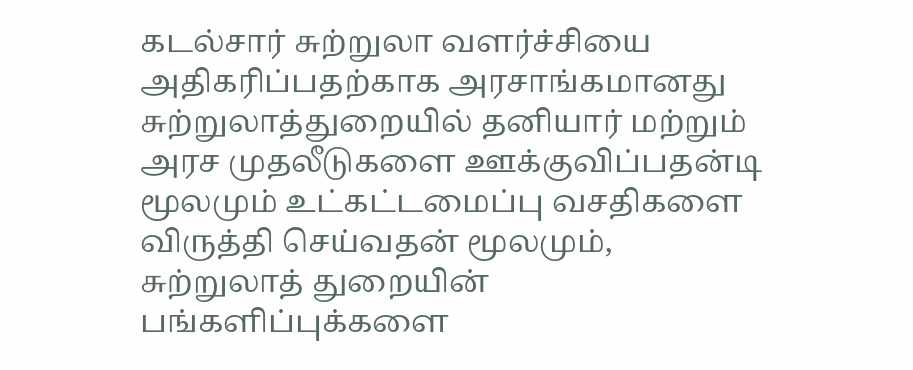கடல்சார் சுற்றுலா வளர்ச்சியை அதிகரிப்பதற்காக அரசாங்கமானது சுற்றுலாத்துறையில் தனியார் மற்றும் அரச முதலீடுகளை ஊக்குவிப்பதன்டி மூலமும் உட்கட்டமைப்பு வசதிகளை விருத்தி செய்வதன் மூலமும், சுற்றுலாத் துறையின் பங்களிப்புக்களை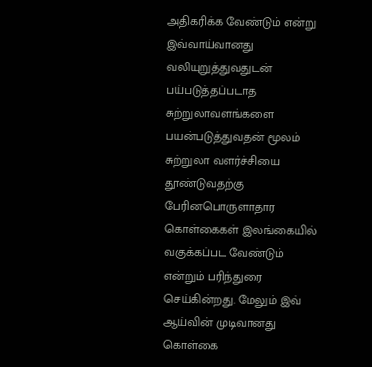அதிகரிக்க வேண்டும் என்று இவ்வாய்வானது வலியுறுத்துவதுடன் பய்படுத்தப்படாத சுற்றுலாவளங்களை பயன்படுத்துவதன் மூலம் சுற்றுலா வளர்ச்சியை தூண்டுவதற்கு பேரினபொருளாதார கொள்கைகள் இலங்கையில் வகுக்கப்பட வேண்டும் என்றும் பரிந்துரை செய்கின்றது. மேலும் இவ் ஆய்வின் முடிவானது கொள்கை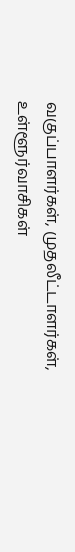வகுப்பாளர்கள், முதலீட்டாளர்கள், உள்ளூர்வாசிகள்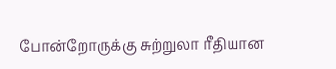போன்றோருக்கு சுற்றுலா ரீதியான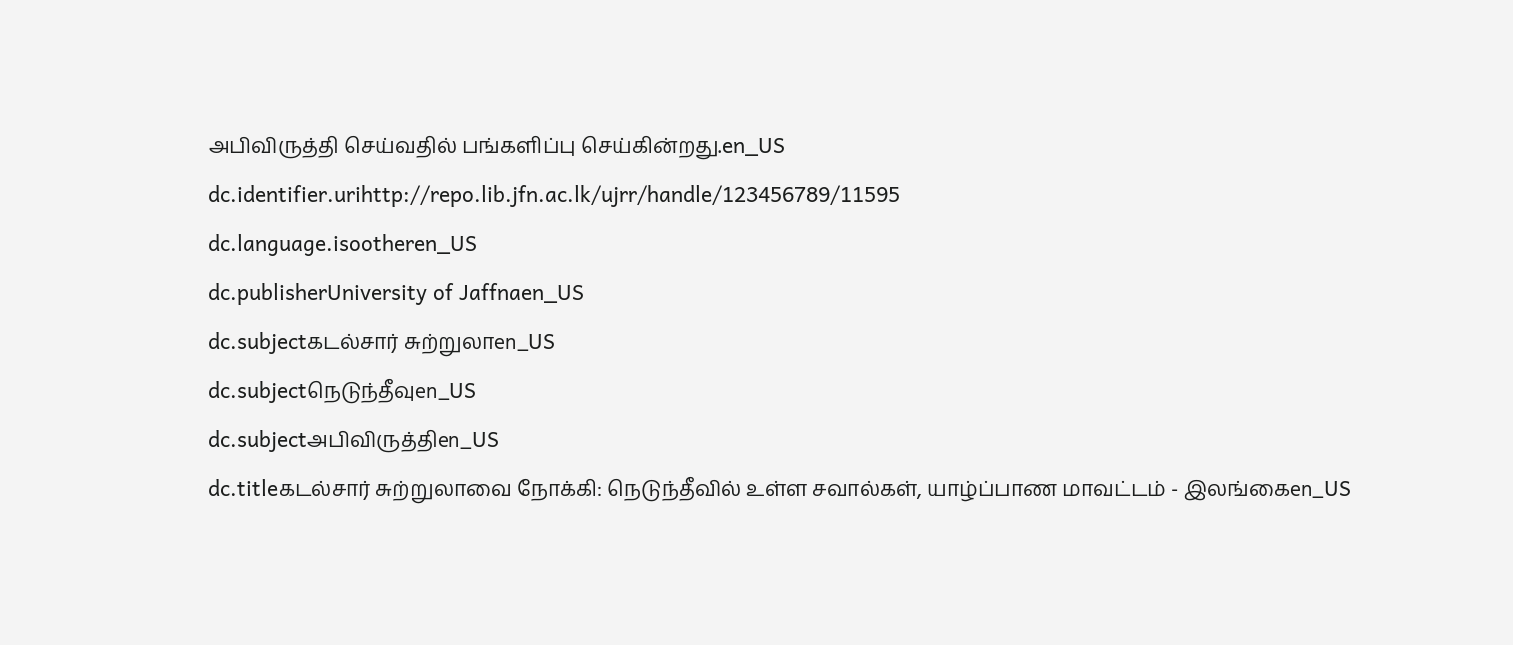அபிவிருத்தி செய்வதில் பங்களிப்பு செய்கின்றது.en_US
dc.identifier.urihttp://repo.lib.jfn.ac.lk/ujrr/handle/123456789/11595
dc.language.isootheren_US
dc.publisherUniversity of Jaffnaen_US
dc.subjectகடல்சார் சுற்றுலாen_US
dc.subjectநெடுந்தீவுen_US
dc.subjectஅபிவிருத்திen_US
dc.titleகடல்சார் சுற்றுலாவை நோக்கி: நெடுந்தீவில் உள்ள சவால்கள், யாழ்ப்பாண மாவட்டம் - இலங்கைen_US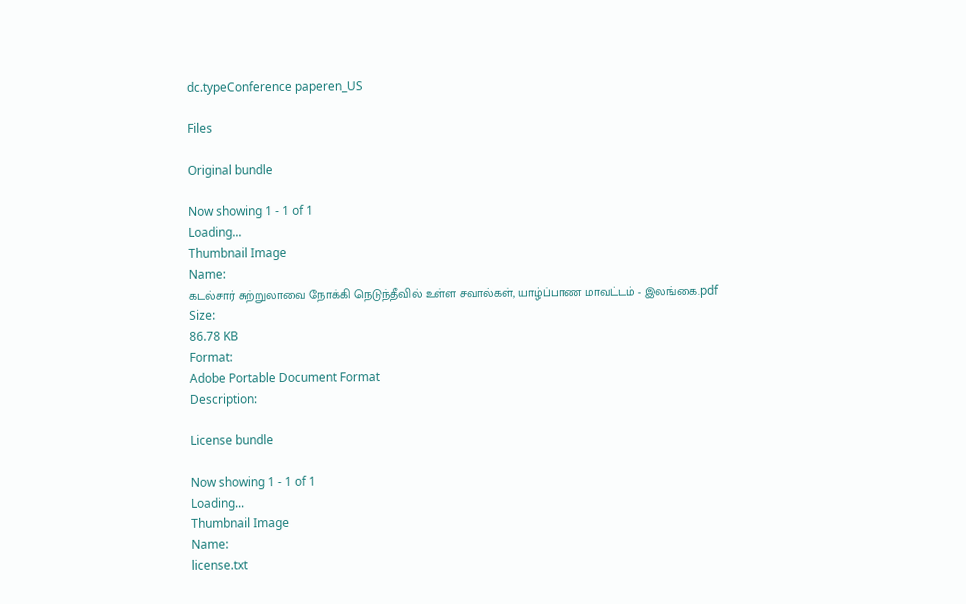dc.typeConference paperen_US

Files

Original bundle

Now showing 1 - 1 of 1
Loading...
Thumbnail Image
Name:
கடல்சார் சுற்றுலாவை நோக்கி நெடுந்தீவில் உள்ள சவால்கள், யாழ்ப்பாண மாவட்டம் - இலங்கை.pdf
Size:
86.78 KB
Format:
Adobe Portable Document Format
Description:

License bundle

Now showing 1 - 1 of 1
Loading...
Thumbnail Image
Name:
license.txt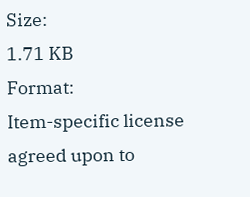Size:
1.71 KB
Format:
Item-specific license agreed upon to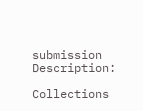submission
Description:

Collections